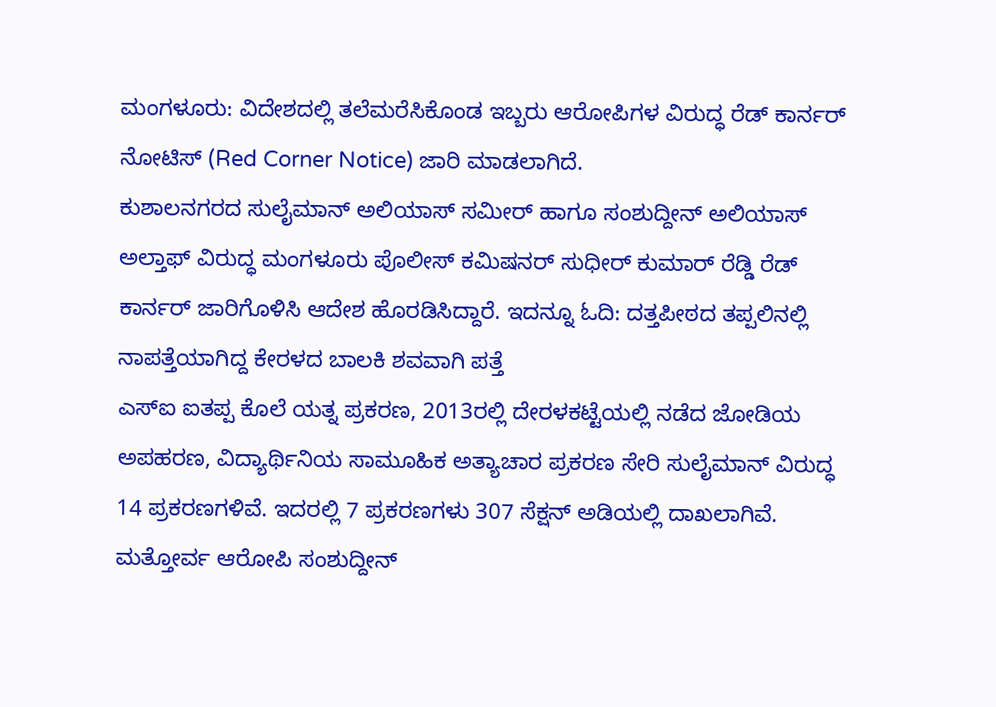ಮಂಗಳೂರು: ವಿದೇಶದಲ್ಲಿ ತಲೆಮರೆಸಿಕೊಂಡ ಇಬ್ಬರು ಆರೋಪಿಗಳ ವಿರುದ್ಧ ರೆಡ್ ಕಾರ್ನರ್ ನೋಟಿಸ್ (Red Corner Notice) ಜಾರಿ ಮಾಡಲಾಗಿದೆ.
ಕುಶಾಲನಗರದ ಸುಲೈಮಾನ್ ಅಲಿಯಾಸ್ ಸಮೀರ್ ಹಾಗೂ ಸಂಶುದ್ದೀನ್ ಅಲಿಯಾಸ್ ಅಲ್ತಾಫ್ ವಿರುದ್ಧ ಮಂಗಳೂರು ಪೊಲೀಸ್ ಕಮಿಷನರ್ ಸುಧೀರ್ ಕುಮಾರ್ ರೆಡ್ಡಿ ರೆಡ್ ಕಾರ್ನರ್ ಜಾರಿಗೊಳಿಸಿ ಆದೇಶ ಹೊರಡಿಸಿದ್ದಾರೆ. ಇದನ್ನೂ ಓದಿ: ದತ್ತಪೀಠದ ತಪ್ಪಲಿನಲ್ಲಿ ನಾಪತ್ತೆಯಾಗಿದ್ದ ಕೇರಳದ ಬಾಲಕಿ ಶವವಾಗಿ ಪತ್ತೆ
ಎಸ್ಐ ಐತಪ್ಪ ಕೊಲೆ ಯತ್ನ ಪ್ರಕರಣ, 2013ರಲ್ಲಿ ದೇರಳಕಟ್ಟೆಯಲ್ಲಿ ನಡೆದ ಜೋಡಿಯ ಅಪಹರಣ, ವಿದ್ಯಾರ್ಥಿನಿಯ ಸಾಮೂಹಿಕ ಅತ್ಯಾಚಾರ ಪ್ರಕರಣ ಸೇರಿ ಸುಲೈಮಾನ್ ವಿರುದ್ಧ 14 ಪ್ರಕರಣಗಳಿವೆ. ಇದರಲ್ಲಿ 7 ಪ್ರಕರಣಗಳು 307 ಸೆಕ್ಷನ್ ಅಡಿಯಲ್ಲಿ ದಾಖಲಾಗಿವೆ.
ಮತ್ತೋರ್ವ ಆರೋಪಿ ಸಂಶುದ್ದೀನ್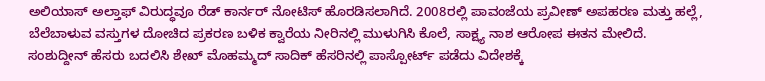ಅಲಿಯಾಸ್ ಅಲ್ತಾಫ್ ವಿರುದ್ಧವೂ ರೆಡ್ ಕಾರ್ನರ್ ನೋಟಿಸ್ ಹೊರಡಿಸಲಾಗಿದೆ. 2008ರಲ್ಲಿ ಪಾವಂಜೆಯ ಪ್ರವೀಣ್ ಅಪಹರಣ ಮತ್ತು ಹಲ್ಲೆ, ಬೆಲೆಬಾಳುವ ವಸ್ತುಗಳ ದೋಚಿದ ಪ್ರಕರಣ ಬಳಿಕ ಕ್ವಾರೆಯ ನೀರಿನಲ್ಲಿ ಮುಳುಗಿಸಿ ಕೊಲೆ, ಸಾಕ್ಷ್ಯ ನಾಶ ಆರೋಪ ಈತನ ಮೇಲಿದೆ.
ಸಂಶುದ್ದೀನ್ ಹೆಸರು ಬದಲಿಸಿ ಶೇಖ್ ಮೊಹಮ್ಮದ್ ಸಾದಿಕ್ ಹೆಸರಿನಲ್ಲಿ ಪಾಸ್ಪೋರ್ಟ್ ಪಡೆದು ವಿದೇಶಕ್ಕೆ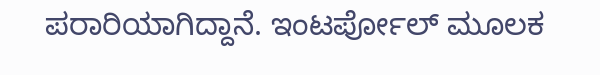ಪರಾರಿಯಾಗಿದ್ದಾನೆ. ಇಂಟರ್ಪೋಲ್ ಮೂಲಕ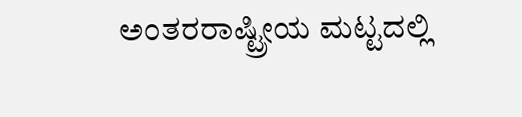ಅಂತರರಾಷ್ಟ್ರೀಯ ಮಟ್ಟದಲ್ಲಿ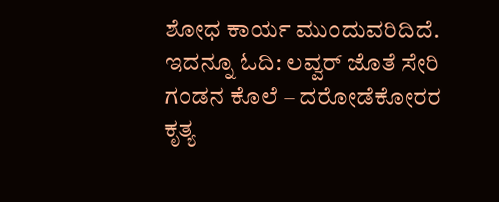ಶೋಧ ಕಾರ್ಯ ಮುಂದುವರಿದಿದೆ. ಇದನ್ನೂ ಓದಿ: ಲವ್ವರ್ ಜೊತೆ ಸೇರಿ ಗಂಡನ ಕೊಲೆ – ದರೋಡೆಕೋರರ ಕೃತ್ಯ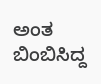ಅಂತ ಬಿಂಬಿಸಿದ್ದ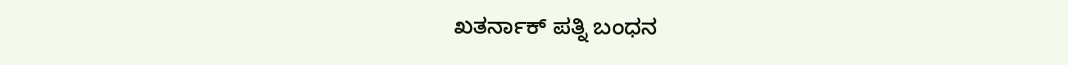ಖತರ್ನಾಕ್ ಪತ್ನಿ ಬಂಧನ